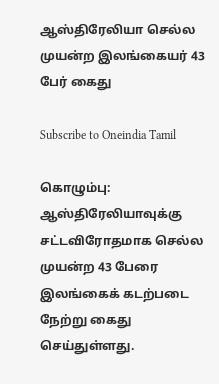ஆஸ்திரேலியா செல்ல முயன்ற இலங்கையர் 43 பேர் கைது

Subscribe to Oneindia Tamil

கொழும்பு: ஆஸ்திரேலியாவுக்கு சட்டவிரோதமாக செல்ல முயன்ற 43 பேரை இலங்கைக் கடற்படை நேற்று கைது செய்துள்ளது.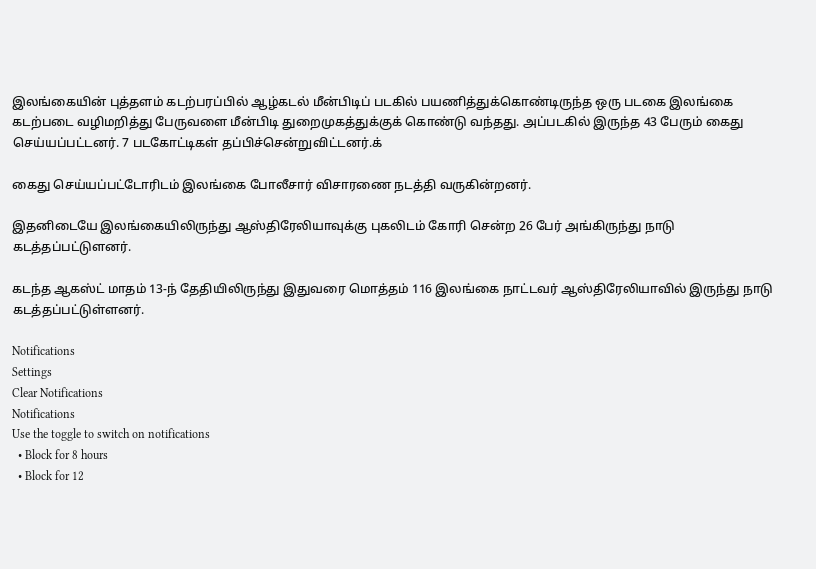இலங்கையின் புத்தளம் கடற்பரப்பில் ஆழ்கடல் மீன்பிடிப் படகில் பயணித்துக்கொண்டிருந்த ஒரு படகை இலங்கை கடற்படை வழிமறித்து பேருவளை மீன்பிடி துறைமுகத்துக்குக் கொண்டு வந்தது. அப்படகில் இருந்த 43 பேரும் கைது செய்யப்பட்டனர். 7 படகோட்டிகள் தப்பிச்சென்றுவிட்டனர்.க்

கைது செய்யப்பட்டோரிடம் இலங்கை போலீசார் விசாரணை நடத்தி வருகின்றனர்.

இதனிடையே இலங்கையிலிருந்து ஆஸ்திரேலியாவுக்கு புகலிடம் கோரி சென்ற 26 பேர் அங்கிருந்து நாடு கடத்தப்பட்டுளனர்.

கடந்த ஆகஸ்ட் மாதம் 13-ந் தேதியிலிருந்து இதுவரை மொத்தம் 116 இலங்கை நாட்டவர் ஆஸ்திரேலியாவில் இருந்து நாடு கடத்தப்பட்டுள்ளனர்.

Notifications
Settings
Clear Notifications
Notifications
Use the toggle to switch on notifications
  • Block for 8 hours
  • Block for 12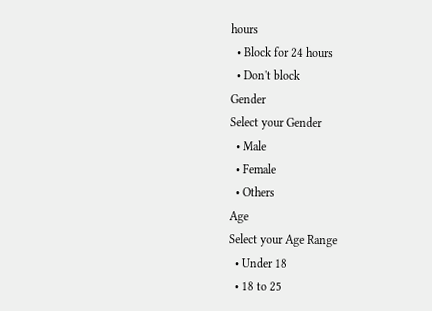hours
  • Block for 24 hours
  • Don't block
Gender
Select your Gender
  • Male
  • Female
  • Others
Age
Select your Age Range
  • Under 18
  • 18 to 25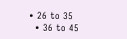• 26 to 35
  • 36 to 45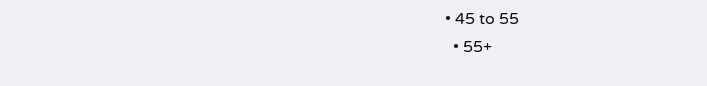• 45 to 55
  • 55+